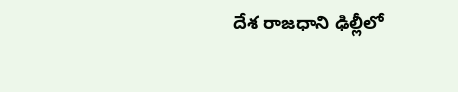దేశ రాజధాని ఢిల్లీలో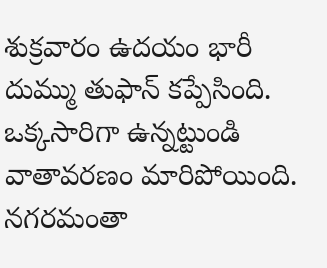శుక్రవారం ఉదయం భారీ దుమ్ము తుఫాన్ కప్పేసింది. ఒక్కసారిగా ఉన్నట్టుండి వాతావరణం మారిపోయింది. నగరమంతా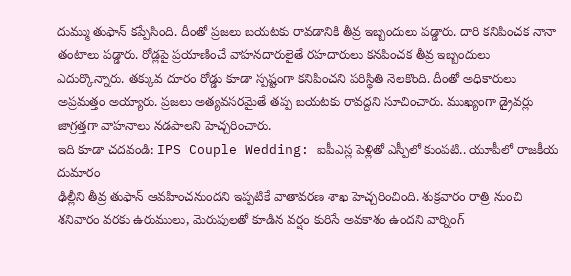దుమ్ము తుఫాన్ కప్పేసింది. దీంతో ప్రజలు బయటకు రావడానికి తీవ్ర ఇబ్బందులు పడ్డారు. దారి కనిపించక నానా తంటాలు పడ్డారు. రోడ్లపై ప్రయాణించే వాహనదారులైతే రహదారులు కనపించక తీవ్ర ఇబ్బందులు ఎదుర్కొన్నారు. తక్కువ దూరం రోడ్డు కూడా స్పష్టంగా కనిపించని పరిస్థితి నెలకొంది. దీంతో అధికారులు అప్రమత్తం అయ్యారు. ప్రజలు అత్యవసరమైతే తప్ప బయటకు రావద్దని సూచించారు. ముఖ్యంగా డ్రైవర్లు జాగ్రత్తగా వాహనాలు నడపాలని హెచ్చరించారు.
ఇది కూడా చదవండి: IPS Couple Wedding: ఐపీఎస్ల పెళ్లితో ఎస్పీలో కుంపటి.. యూపీలో రాజకీయ దుమారం
ఢిల్లీని తీవ్ర తుఫాన్ ఆవహించనుందని ఇప్పటికే వాతావరణ శాఖ హెచ్చరించింది. శుక్రవారం రాత్రి నుంచి శనివారం వరకు ఉరుములు, మెరుపులతో కూడిన వర్షం కురిసే అవకాశం ఉందని వార్నింగ్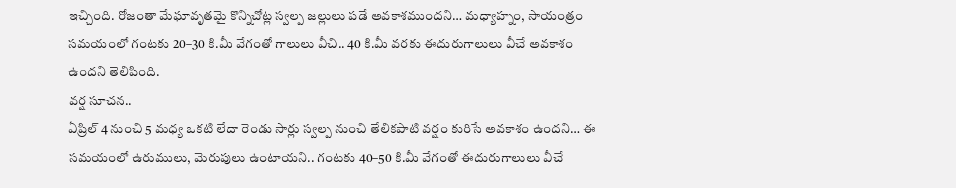ఇచ్చింది. రోజంతా మేఘావృతమై కొన్నిచోట్ల స్వల్ప జల్లులు పడే అవకాశముందని… మధ్యాహ్నం, సాయంత్రం సమయంలో గంటకు 20–30 కి.మీ వేగంతో గాలులు వీచి.. 40 కి.మీ వరకు ఈదురుగాలులు వీచే అవకాశం ఉందని తెలిపింది.
వర్ష సూచన..
ఏప్రిల్ 4 నుంచి 5 మధ్య ఒకటి లేదా రెండు సార్లు స్వల్ప నుంచి తేలికపాటి వర్షం కురిసే అవకాశం ఉందని… ఈ సమయంలో ఉరుములు, మెరుపులు ఉంటాయని.. గంటకు 40–50 కి.మీ వేగంతో ఈదురుగాలులు వీచే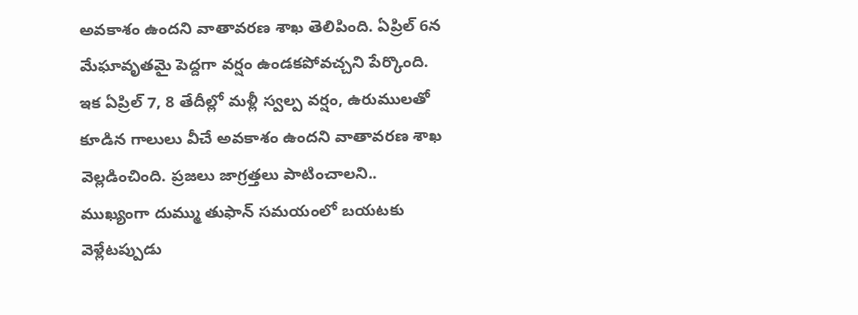అవకాశం ఉందని వాతావరణ శాఖ తెలిపింది. ఏప్రిల్ 6న మేఘావృతమై పెద్దగా వర్షం ఉండకపోవచ్చని పేర్కొంది. ఇక ఏప్రిల్ 7, 8 తేదీల్లో మళ్లీ స్వల్ప వర్షం, ఉరుములతో కూడిన గాలులు వీచే అవకాశం ఉందని వాతావరణ శాఖ వెల్లడించింది. ప్రజలు జాగ్రత్తలు పాటించాలని.. ముఖ్యంగా దుమ్ము తుఫాన్ సమయంలో బయటకు వెళ్లేటప్పుడు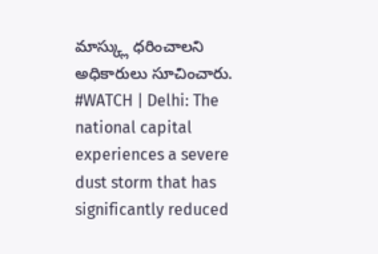మాస్క్లు ధరించాలని అధికారులు సూచించారు.
#WATCH | Delhi: The national capital experiences a severe dust storm that has significantly reduced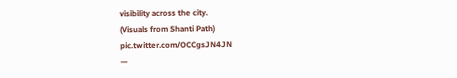visibility across the city.
(Visuals from Shanti Path) pic.twitter.com/OCCgsJN4JN
—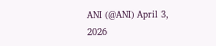ANI (@ANI) April 3, 2026